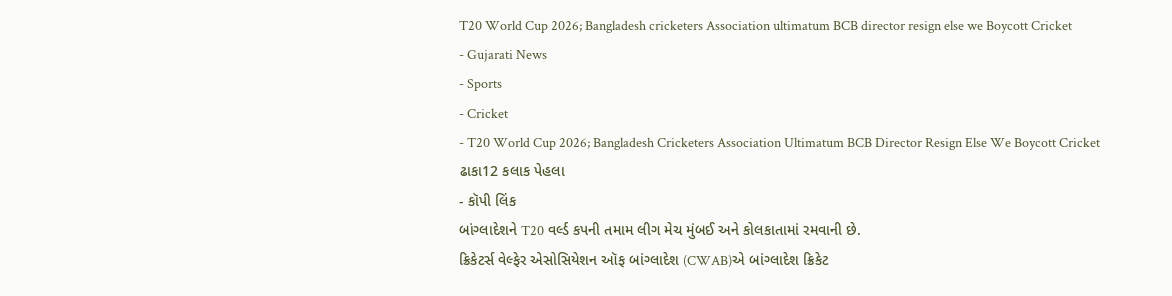T20 World Cup 2026; Bangladesh cricketers Association ultimatum BCB director resign else we Boycott Cricket
- Gujarati News
- Sports
- Cricket
- T20 World Cup 2026; Bangladesh Cricketers Association Ultimatum BCB Director Resign Else We Boycott Cricket
ઢાકા12 કલાક પેહલા
- કૉપી લિંક
બાંગ્લાદેશને T20 વર્લ્ડ કપની તમામ લીગ મેચ મુંબઈ અને કોલકાતામાં રમવાની છે.
ક્રિકેટર્સ વેલ્ફેર એસોસિયેશન ઑફ બાંગ્લાદેશ (CWAB)એ બાંગ્લાદેશ ક્રિકેટ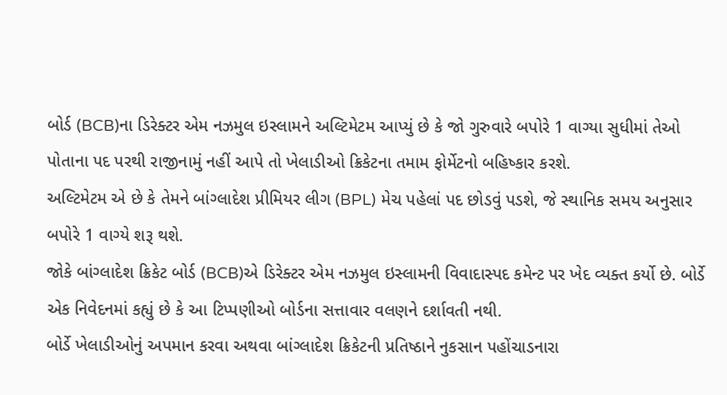બોર્ડ (BCB)ના ડિરેક્ટર એમ નઝમુલ ઇસ્લામને અલ્ટિમેટમ આપ્યું છે કે જો ગુરુવારે બપોરે 1 વાગ્યા સુધીમાં તેઓ પોતાના પદ પરથી રાજીનામું નહીં આપે તો ખેલાડીઓ ક્રિકેટના તમામ ફોર્મેટનો બહિષ્કાર કરશે.
અલ્ટિમેટમ એ છે કે તેમને બાંગ્લાદેશ પ્રીમિયર લીગ (BPL) મેચ પહેલાં પદ છોડવું પડશે, જે સ્થાનિક સમય અનુસાર બપોરે 1 વાગ્યે શરૂ થશે.
જોકે બાંગ્લાદેશ ક્રિકેટ બોર્ડ (BCB)એ ડિરેક્ટર એમ નઝમુલ ઇસ્લામની વિવાદાસ્પદ કમેન્ટ પર ખેદ વ્યક્ત કર્યો છે. બોર્ડે એક નિવેદનમાં કહ્યું છે કે આ ટિપ્પણીઓ બોર્ડના સત્તાવાર વલણને દર્શાવતી નથી.
બોર્ડે ખેલાડીઓનું અપમાન કરવા અથવા બાંગ્લાદેશ ક્રિકેટની પ્રતિષ્ઠાને નુકસાન પહોંચાડનારા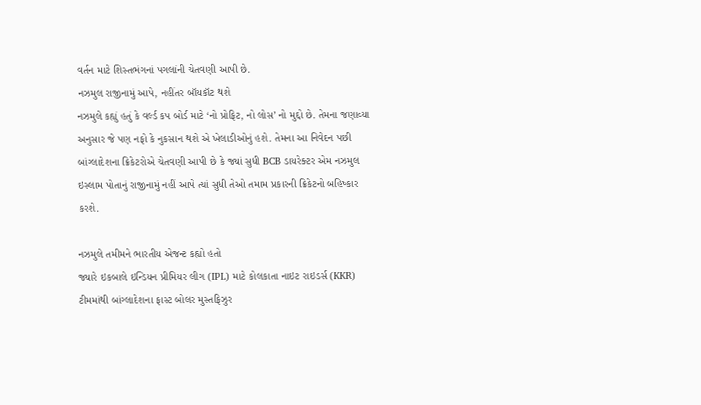વર્તન માટે શિસ્તભંગનાં પગલાંની ચેતવણી આપી છે.
નઝમુલ રાજીનામું આપે, નહીંતર બૉયકૉટ થશે
નઝમુલે કહ્યું હતું કે વર્લ્ડ કપ બોર્ડ માટે ‘નો પ્રોફિટ, નો લોસ’ નો મુદ્દો છે. તેમના જણાવ્યા અનુસાર જે પણ નફો કે નુકસાન થશે એ ખેલાડીઓનું હશે. તેમના આ નિવેદન પછી બાંગ્લાદેશના ક્રિકેટરોએ ચેતવણી આપી છે કે જ્યાં સુધી BCB ડાયરેક્ટર એમ નઝમુલ ઇસ્લામ પોતાનું રાજીનામું નહીં આપે ત્યાં સુધી તેઓ તમામ પ્રકારની ક્રિકેટનો બહિષ્કાર કરશે.

નઝમુલે તમીમને ભારતીય એજન્ટ કહ્યો હતો
જ્યારે ઇકબાલે ઇન્ડિયન પ્રીમિયર લીગ (IPL) માટે કોલકાતા નાઇટ રાઇડર્સ (KKR) ટીમમાંથી બાંગ્લાદેશના ફાસ્ટ બોલર મુસ્તફિઝુર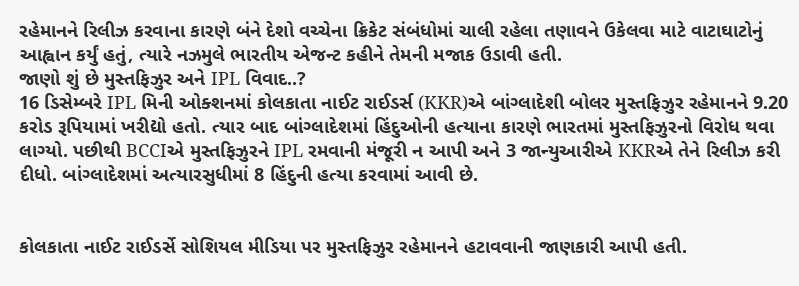રહેમાનને રિલીઝ કરવાના કારણે બંને દેશો વચ્ચેના ક્રિકેટ સંબંધોમાં ચાલી રહેલા તણાવને ઉકેલવા માટે વાટાઘાટોનું આહ્વાન કર્યું હતું, ત્યારે નઝમુલે ભારતીય એજન્ટ કહીને તેમની મજાક ઉડાવી હતી.
જાણો શું છે મુસ્તફિઝુર અને IPL વિવાદ..?
16 ડિસેમ્બરે IPL મિની ઓક્શનમાં કોલકાતા નાઈટ રાઈડર્સ (KKR)એ બાંગ્લાદેશી બોલર મુસ્તફિઝુર રહેમાનને 9.20 કરોડ રૂપિયામાં ખરીદ્યો હતો. ત્યાર બાદ બાંગ્લાદેશમાં હિંદુઓની હત્યાના કારણે ભારતમાં મુસ્તફિઝુરનો વિરોધ થવા લાગ્યો. પછીથી BCCIએ મુસ્તફિઝુરને IPL રમવાની મંજૂરી ન આપી અને 3 જાન્યુઆરીએ KKRએ તેને રિલીઝ કરી દીધો. બાંગ્લાદેશમાં અત્યારસુધીમાં 8 હિંદુની હત્યા કરવામાં આવી છે.


કોલકાતા નાઈટ રાઈડર્સે સોશિયલ મીડિયા પર મુસ્તફિઝુર રહેમાનને હટાવવાની જાણકારી આપી હતી.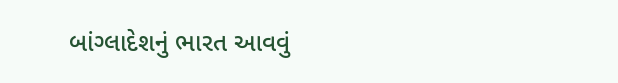બાંગ્લાદેશનું ભારત આવવું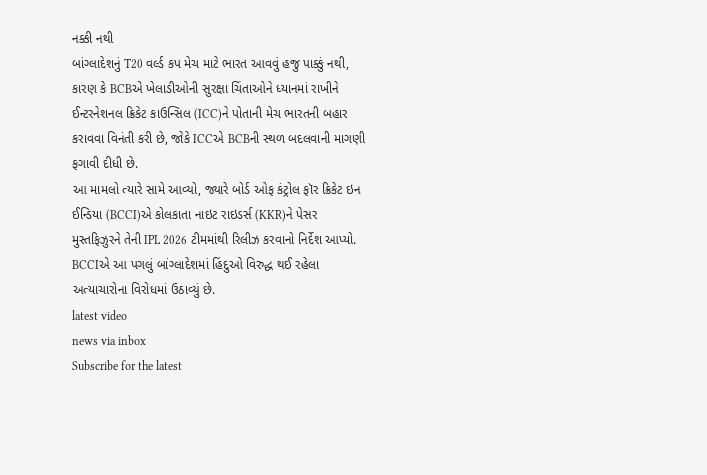નક્કી નથી
બાંગ્લાદેશનું T20 વર્લ્ડ કપ મેચ માટે ભારત આવવું હજુ પાક્કું નથી, કારણ કે BCBએ ખેલાડીઓની સુરક્ષા ચિંતાઓને ધ્યાનમાં રાખીને ઈન્ટરનેશનલ ક્રિકેટ કાઉન્સિલ (ICC)ને પોતાની મેચ ભારતની બહાર કરાવવા વિનંતી કરી છે, જોકે ICCએ BCBની સ્થળ બદલવાની માગણી ફગાવી દીધી છે.
આ મામલો ત્યારે સામે આવ્યો, જ્યારે બોર્ડ ઓફ કંટ્રોલ ફૉર ક્રિકેટ ઇન ઈન્ડિયા (BCCI)એ કોલકાતા નાઇટ રાઇડર્સ (KKR)ને પેસર મુસ્તફિઝુરને તેની IPL 2026 ટીમમાંથી રિલીઝ કરવાનો નિર્દેશ આપ્યો. BCCIએ આ પગલું બાંગ્લાદેશમાં હિંદુઓ વિરુદ્ધ થઈ રહેલા અત્યાચારોના વિરોધમાં ઉઠાવ્યું છે.
latest video
news via inbox
Subscribe for the latest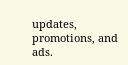updates, promotions, and ads.